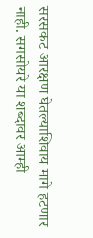सरसकट आरक्षण घेतल्याशिवाय मागे हटणार नाही. सगसोयरे या शब्दावर आम्ही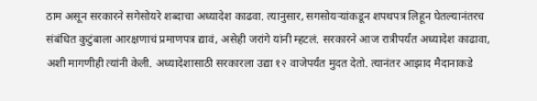ठाम असून सरकारने सगेसोयरे शब्दाचा अध्यादेश काढवा. त्यानुसार, सगसोयऱ्यांकडून शपथपत्र लिहून घेतल्यानंतरच संबंधित कुटुंबाला आरक्षणाचं प्रमाणपत्र द्यावं, असेही जरांगे यांनी म्हटलं. सरकारने आज रात्रीपर्यंत अध्यादेश काढावा, अशी मागणीही त्यांनी केली. अध्यादेशासाठी सरकारला उद्या १२ वाजेपर्यंत मुदत देतो. त्यानंतर आझाद मैदानाकडे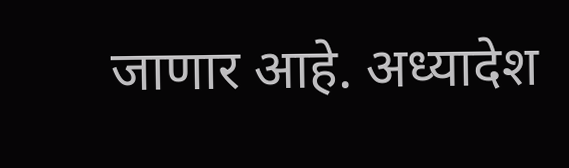जाणार आहे. अध्यादेश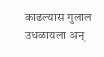काढल्यास गुलाल उधळायला अन्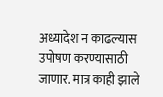अध्यादेश न काढल्यास उपोषण करण्यासाठी जाणार. मात्र काही झाले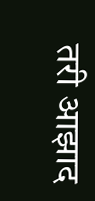तरी आझाद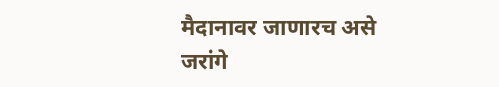मैदानावर जाणारच असे जरांगे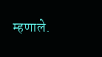म्हणाले.